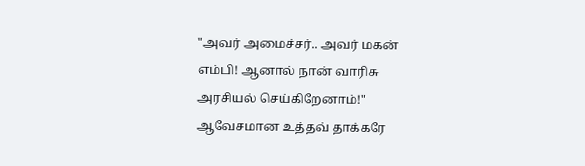"அவர் அமைச்சர்.. அவர் மகன் எம்பி! ஆனால் நான் வாரிசு அரசியல் செய்கிறேனாம்!" ஆவேசமான உத்தவ் தாக்கரே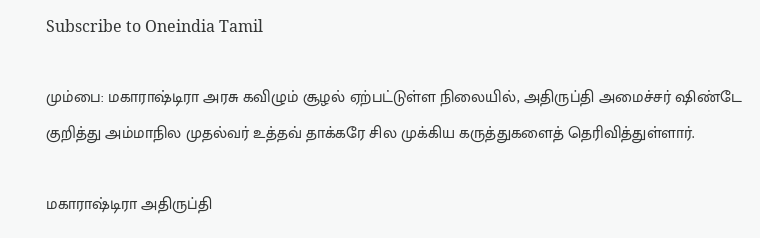Subscribe to Oneindia Tamil

மும்பை: மகாராஷ்டிரா அரசு கவிழும் சூழல் ஏற்பட்டுள்ள நிலையில், அதிருப்தி அமைச்சர் ஷிண்டே குறித்து அம்மாநில முதல்வர் உத்தவ் தாக்கரே சில முக்கிய கருத்துகளைத் தெரிவித்துள்ளார்.

மகாராஷ்டிரா அதிருப்தி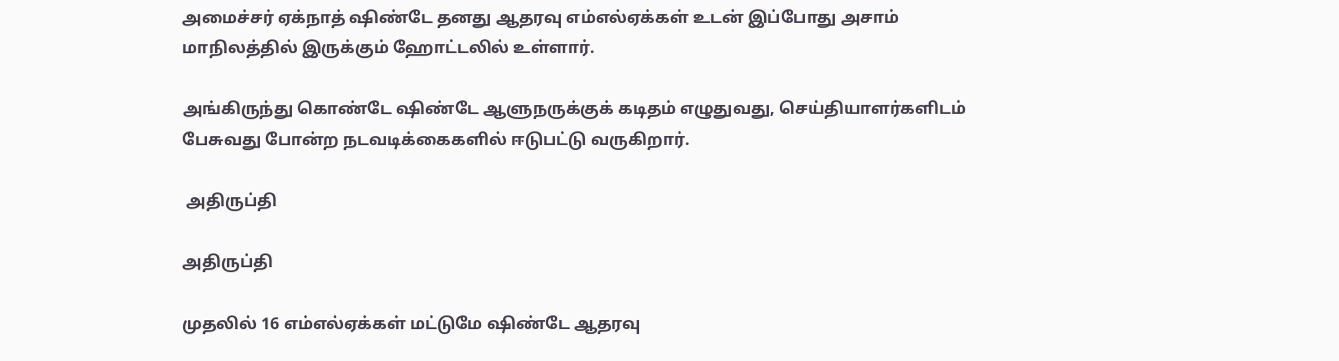அமைச்சர் ஏக்நாத் ஷிண்டே தனது ஆதரவு எம்எல்ஏக்கள் உடன் இப்போது அசாம் மாநிலத்தில் இருக்கும் ஹோட்டலில் உள்ளார்.

அங்கிருந்து கொண்டே ஷிண்டே ஆளுநருக்குக் கடிதம் எழுதுவது, செய்தியாளர்களிடம் பேசுவது போன்ற நடவடிக்கைகளில் ஈடுபட்டு வருகிறார்.

 அதிருப்தி

அதிருப்தி

முதலில் 16 எம்எல்ஏக்கள் மட்டுமே ஷிண்டே ஆதரவு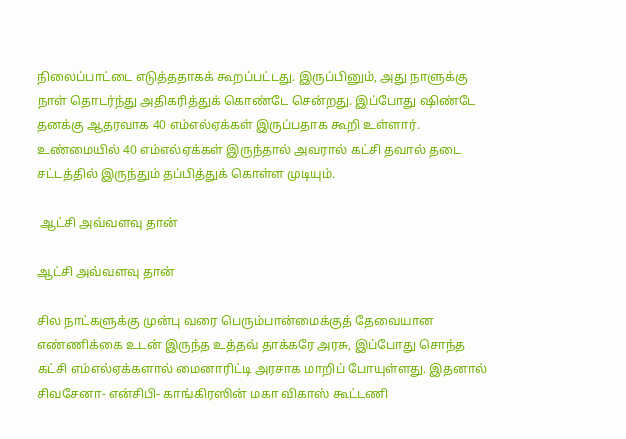நிலைப்பாட்டை எடுத்ததாகக் கூறப்பட்டது. இருப்பினும், அது நாளுக்கு நாள் தொடர்ந்து அதிகரித்துக் கொண்டே சென்றது. இப்போது ஷிண்டே தனக்கு ஆதரவாக 40 எம்எல்ஏக்கள் இருப்பதாக கூறி உள்ளார். உண்மையில் 40 எம்எல்ஏக்கள் இருந்தால் அவரால் கட்சி தவால் தடை சட்டத்தில் இருந்தும் தப்பித்துக் கொள்ள முடியும்.

 ஆட்சி அவ்வளவு தான்

ஆட்சி அவ்வளவு தான்

சில நாட்களுக்கு முன்பு வரை பெரும்பான்மைக்குத் தேவையான எண்ணிக்கை உடன் இருந்த உத்தவ் தாக்கரே அரசு, இப்போது சொந்த கட்சி எம்எல்ஏக்களால் மைனாரிட்டி அரசாக மாறிப் போயுள்ளது. இதனால் சிவசேனா- என்சிபி- காங்கிரஸின் மகா விகாஸ் கூட்டணி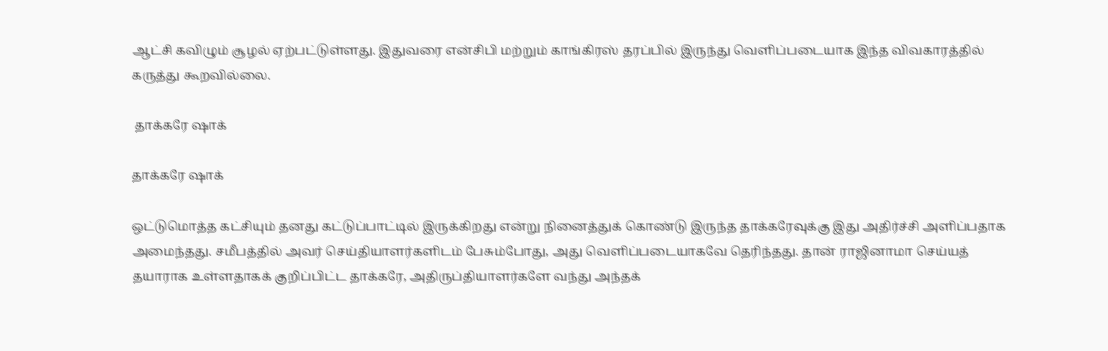ஆட்சி கவிழும் சூழல் ஏற்பட்டுள்ளது. இதுவரை என்சிபி மற்றும் காங்கிரஸ் தரப்பில் இருந்து வெளிப்படையாக இந்த விவகாரத்தில் கருத்து கூறவில்லை.

 தாக்கரே ஷாக்

தாக்கரே ஷாக்

ஒட்டுமொத்த கட்சியும் தனது கட்டுப்பாட்டில் இருக்கிறது என்று நினைத்துக் கொண்டு இருந்த தாக்கரேவுக்கு இது அதிர்ச்சி அளிப்பதாக அமைந்தது. சமீபத்தில் அவர் செய்தியாளர்களிடம் பேசும்போது, அது வெளிப்படையாகவே தெரிந்தது. தான் ராஜினாமா செய்யத் தயாராக உள்ளதாகக் குறிப்பிட்ட தாக்கரே, அதிருப்தியாளர்களே வந்து அந்தக்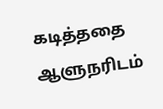கடித்ததை ஆளுநரிடம்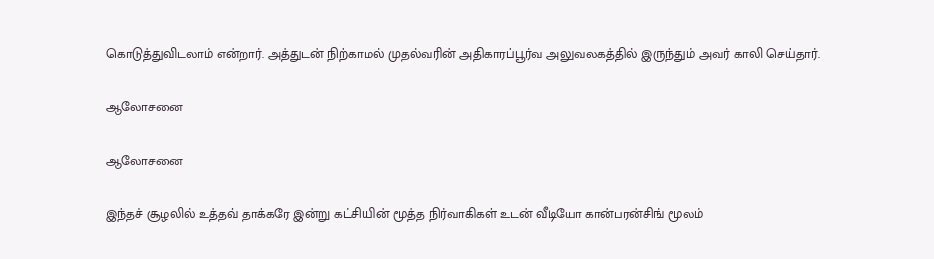கொடுத்துவிடலாம் என்றார். அத்துடன் நிற்காமல் முதல்வரின் அதிகாரப்பூர்வ அலுவலகத்தில் இருந்தும் அவர் காலி செய்தார்.

ஆலோசனை

ஆலோசனை

இந்தச் சூழலில் உத்தவ் தாக்கரே இன்று கட்சியின் மூத்த நிர்வாகிகள் உடன் வீடியோ கான்பரன்சிங் மூலம்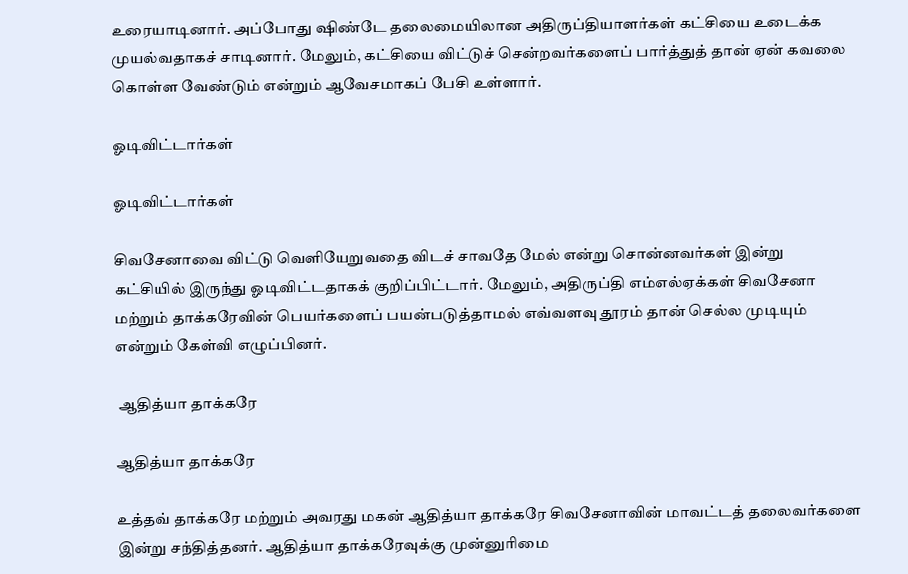உரையாடினார். அப்போது ஷிண்டே தலைமையிலான அதிருப்தியாளர்கள் கட்சியை உடைக்க முயல்வதாகச் சாடினார். மேலும், கட்சியை விட்டுச் சென்றவர்களைப் பார்த்துத் தான் ஏன் கவலை கொள்ள வேண்டும் என்றும் ஆவேசமாகப் பேசி உள்ளார்.

ஓடிவிட்டார்கள்

ஓடிவிட்டார்கள்

சிவசேனாவை விட்டு வெளியேறுவதை விடச் சாவதே மேல் என்று சொன்னவர்கள் இன்று கட்சியில் இருந்து ஓடிவிட்டதாகக் குறிப்பிட்டார். மேலும், அதிருப்தி எம்எல்ஏக்கள் சிவசேனா மற்றும் தாக்கரேவின் பெயர்களைப் பயன்படுத்தாமல் எவ்வளவு தூரம் தான் செல்ல முடியும் என்றும் கேள்வி எழுப்பினர்.

 ஆதித்யா தாக்கரே

ஆதித்யா தாக்கரே

உத்தவ் தாக்கரே மற்றும் அவரது மகன் ஆதித்யா தாக்கரே சிவசேனாவின் மாவட்டத் தலைவர்களை இன்று சந்தித்தனர். ஆதித்யா தாக்கரேவுக்கு முன்னுரிமை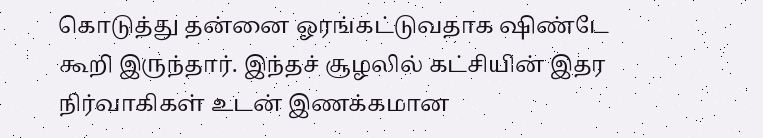கொடுத்து தன்னை ஓரங்கட்டுவதாக ஷிண்டே கூறி இருந்தார். இந்தச் சூழலில் கட்சியின் இதர நிர்வாகிகள் உடன் இணக்கமான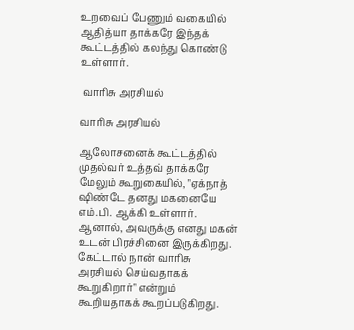உறவைப் பேணும் வகையில் ஆதித்யா தாக்கரே இந்தக் கூட்டத்தில் கலந்து கொண்டு உள்ளார்.

 வாரிசு அரசியல்

வாரிசு அரசியல்

ஆலோசனைக் கூட்டத்தில் முதல்வர் உத்தவ் தாக்கரே மேலும் கூறுகையில், "ஏக்நாத் ஷிண்டே தனது மகனையே எம்.பி. ஆக்கி உள்ளார். ஆனால், அவருக்கு எனது மகன் உடன் பிரச்சினை இருக்கிறது. கேட்டால் நான் வாரிசு அரசியல் செய்வதாகக் கூறுகிறார்" என்றும் கூறியதாகக் கூறப்படுகிறது.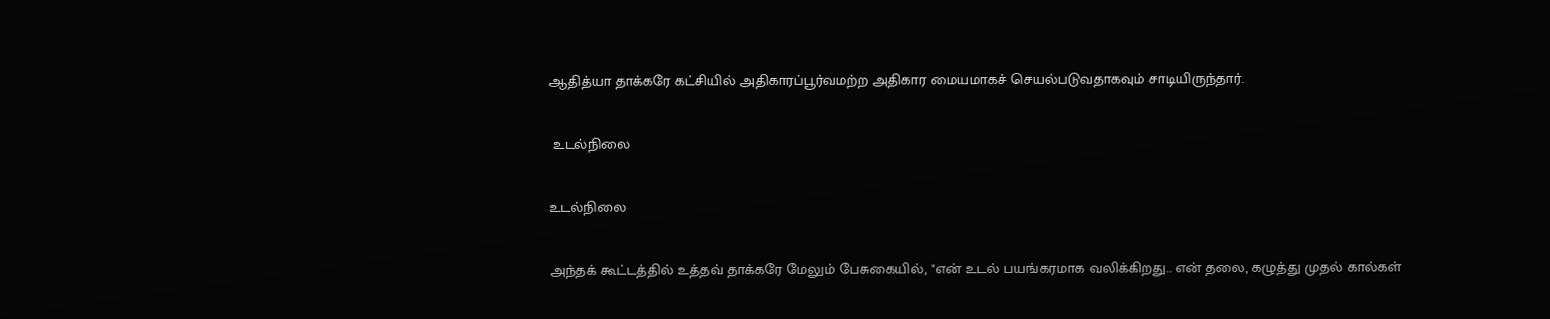ஆதித்யா தாக்கரே கட்சியில் அதிகாரப்பூர்வமற்ற அதிகார மையமாகச் செயல்படுவதாகவும் சாடியிருந்தார்.

 உடல்நிலை

உடல்நிலை

அந்தக் கூட்டத்தில் உத்தவ் தாக்கரே மேலும் பேசுகையில், "என் உடல் பயங்கரமாக வலிக்கிறது.. என் தலை, கழுத்து முதல் கால்கள்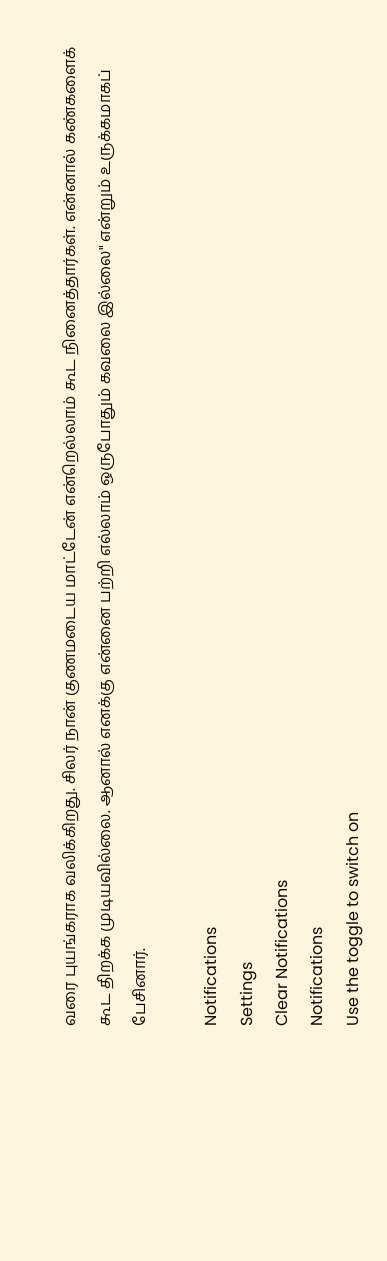வரை புயங்கராக வலிக்கிறது. சிலர் நான் குணமடைய மாட்டேன் என்றெல்லாம் கூட நினைத்தார்கள். என்னால் கண்களைக் கூட திறக்க முடியவில்லை. ஆனால் எனக்கு என்னை பற்றி எல்லாம் ஒருபோதும் கவலை இல்லை" என்றும் உருக்கமாகப் பேசினார்.

Notifications
Settings
Clear Notifications
Notifications
Use the toggle to switch on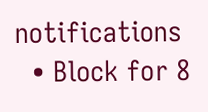notifications
  • Block for 8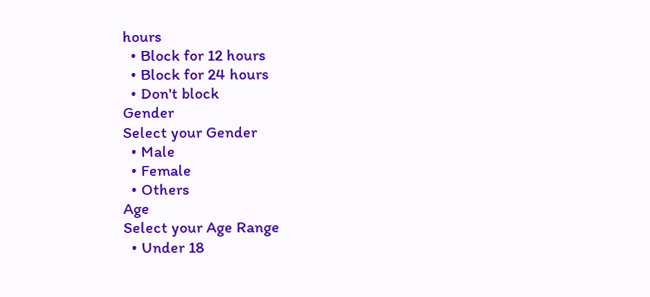hours
  • Block for 12 hours
  • Block for 24 hours
  • Don't block
Gender
Select your Gender
  • Male
  • Female
  • Others
Age
Select your Age Range
  • Under 18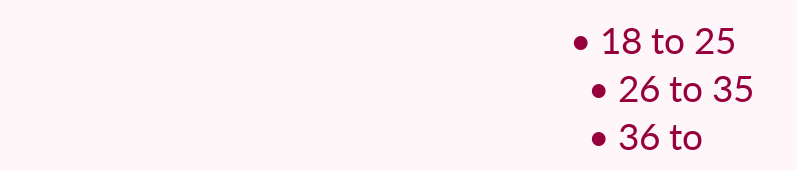• 18 to 25
  • 26 to 35
  • 36 to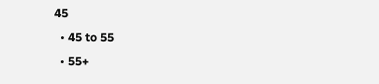45
  • 45 to 55
  • 55+